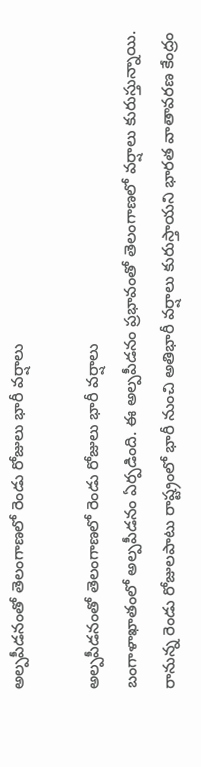అల్ప‌పీడ‌నంతో తెలంగాణ‌లో రెండు రోజులు భారీ వర్షాలు

అల్ప‌పీడ‌నంతో తెలంగాణ‌లో రెండు రోజులు భారీ వర్షాలు
బంగాళాఖాతంలో అల్ప‌పీడ‌నం ఏర్ప‌డింది. ఈ అల్పపీడనం ప్రభావంతో తెలంగాణలో వర్షాలు కురుస్తున్నాయి. రానున్న రెండు రోజులపాటు రాష్ట్రంలో భారీ నుంచి అతిభారీ వర్షాలు కురుస్తాయని భారత వాతావరణ కేంద్రం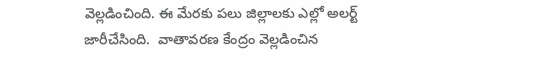వెల్ల‌డించింది. ఈ మేరకు పలు జిల్లాలకు ఎల్లో అలర్ట్ జారీచేసింది.  వాతావరణ కేంద్రం వెల్ల‌డించిన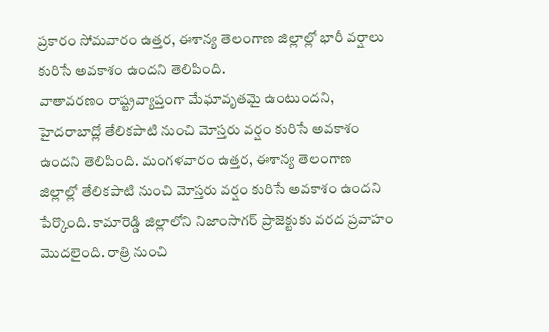ప్రకారం సోమవారం ఉత్తర, ఈశాన్య తెలంగాణ జిల్లాల్లో భారీ వర్షాలు కురిసే అవకాశం ఉందని తెలిపింది.
వాతావరణం రాష్ట్రవ్యాప్తంగా మేఘావృతమై ఉంటుందని, హైదరాబాద్లో తేలికపాటి నుంచి మోస్తరు వర్షం కురిసే అవకాశం ఉందని తెలిపింది. మంగళవారం ఉత్తర, ఈశాన్య తెలంగాణ జిల్లాల్లో తేలికపాటి నుంచి మోస్తరు వర్షం కురిసే అవకాశం ఉందని పేర్కొంది. కామారెడ్డి జిల్లాలోని నిజాంసాగర్ ప్రాజెక్టుకు వరద ప్రవాహం మొదలైంది. రాత్రి నుంచి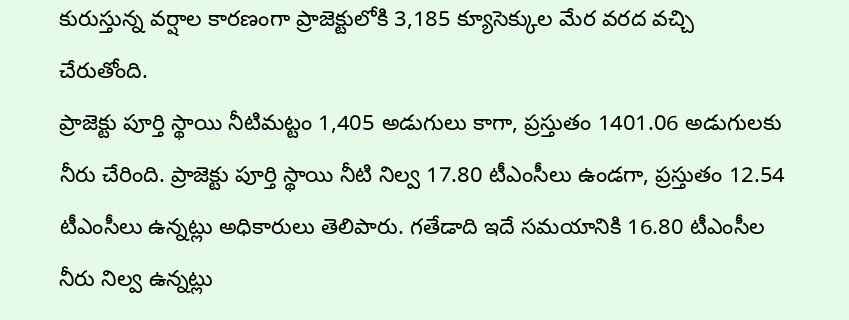కురుస్తున్న వర్షాల కారణంగా ప్రాజెక్టులోకి 3,185 క్యూసెక్కుల మేర వరద వచ్చి చేరుతోంది.
ప్రాజెక్టు పూర్తి స్థాయి నీటిమట్టం 1,405 అడుగులు కాగా, ప్రస్తుతం 1401.06 అడుగులకు నీరు చేరింది. ప్రాజెక్టు పూర్తి స్థాయి నీటి నిల్వ 17.80 టీఎంసీలు ఉండగా, ప్రస్తుతం 12.54 టీఎంసీలు ఉన్నట్లు అధికారులు తెలిపారు. గతేడాది ఇదే సమయానికి 16.80 టీఎంసీల నీరు నిల్వ ఉన్నట్లు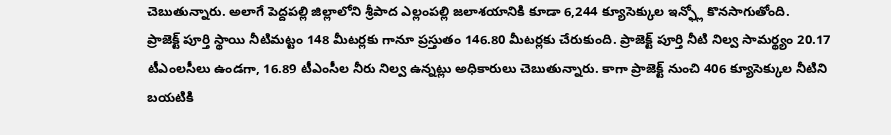చెబుతున్నారు. అలాగే పెద్దపల్లి జిల్లాలోని శ్రీపాద ఎల్లంపల్లి జలాశయానికి కూడా 6,244 క్యూసెక్కుల ఇన్ఫ్లో కొనసాగుతోంది.
ప్రాజెక్ట్ పూర్తి స్థాయి నీటిమట్టం 148 మీటర్లకు గానూ ప్రస్తుతం 146.80 మీటర్లకు చేరుకుంది. ప్రాజెక్ట్ పూర్తి నీటి నిల్వ సామర్థ్యం 20.17 టీఎంలసీలు ఉండగా, 16.89 టీఎంసీల నీరు నిల్వ ఉన్నట్లు అధికారులు చెబుతున్నారు. కాగా ప్రాజెక్ట్ నుంచి 406 క్యూసెక్కుల నీటిని బయటికి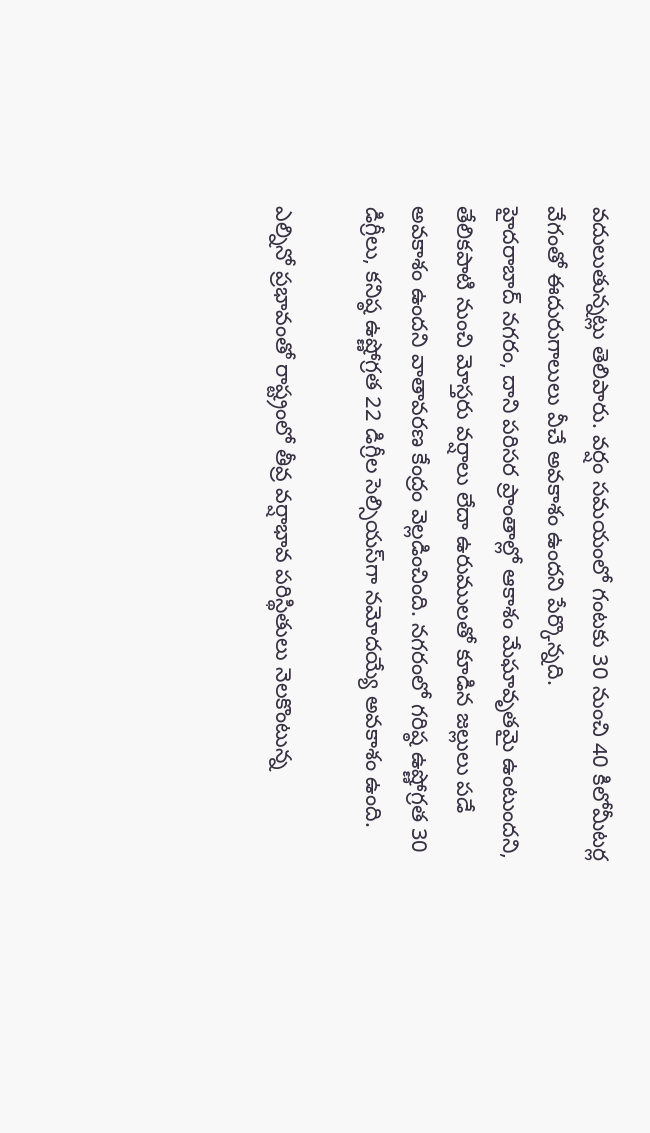వదులుతున్నట్లు తెలిపారు. వర్షం సమయంలో గంటకు 30 నుంచి 40 కిలోమీటర్ల వేగంతో ఈదురుగాలులు వీచే అవకాశం ఉందని పేర్కొన్న‌ది.
హైదరాబాద్ నగరం, దాని పరిసర ప్రాంతాల్లో ఆకాశం మేఘావృతమై ఉంటుందని, తేలికపాటి నుంచి మోస్తరు వర్షాలు లేదా ఉరుములతో కూడిన జల్లులు పడే అవకాశం ఉందని వాతావరణ కేంద్రం వెల్లడించింది. నగరంలో గరిష్ఠ ఉష్ణోగ్రత 30 డిగ్రీలు, కనిష్ఠ ఉష్ణోగ్రత 22 డిగ్రీల సెల్సియస్‌గా నమోదయ్యే అవకాశం ఉంది.

ఎల్నినో ప్రభావంతో రాష్ట్రంలో తీవ్ర వర్షాభావ పరిస్థితులు నెలకొంటున్న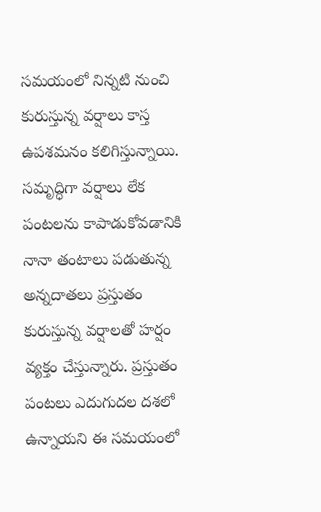సమయంలో నిన్నటి నుంచి కురుస్తున్న వర్షాలు కాస్త ఉపశమనం కలిగిస్తున్నాయి. సమృద్ధిగా వర్షాలు లేక పంటలను కాపాడుకోవడానికి నానా తంటాలు పడుతున్న అన్నదాతలు ప్రస్తుతం కురుస్తున్న వర్షాలతో హర్షం వ్యక్తం చేస్తున్నారు. ప్రస్తుతం పంటలు ఎదుగుదల దశలో ఉన్నాయని ఈ సమయంలో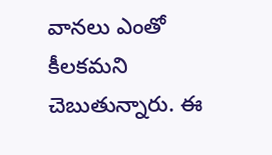వానలు ఎంతో కీలకమని చెబుతున్నారు. ఈ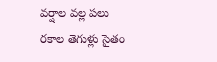వర్షాల వల్ల పలు రకాల తెగుళ్లు సైతం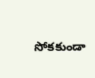సోకకుండా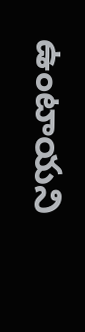ఉంటాయని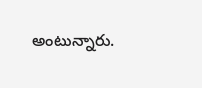అంటున్నారు.